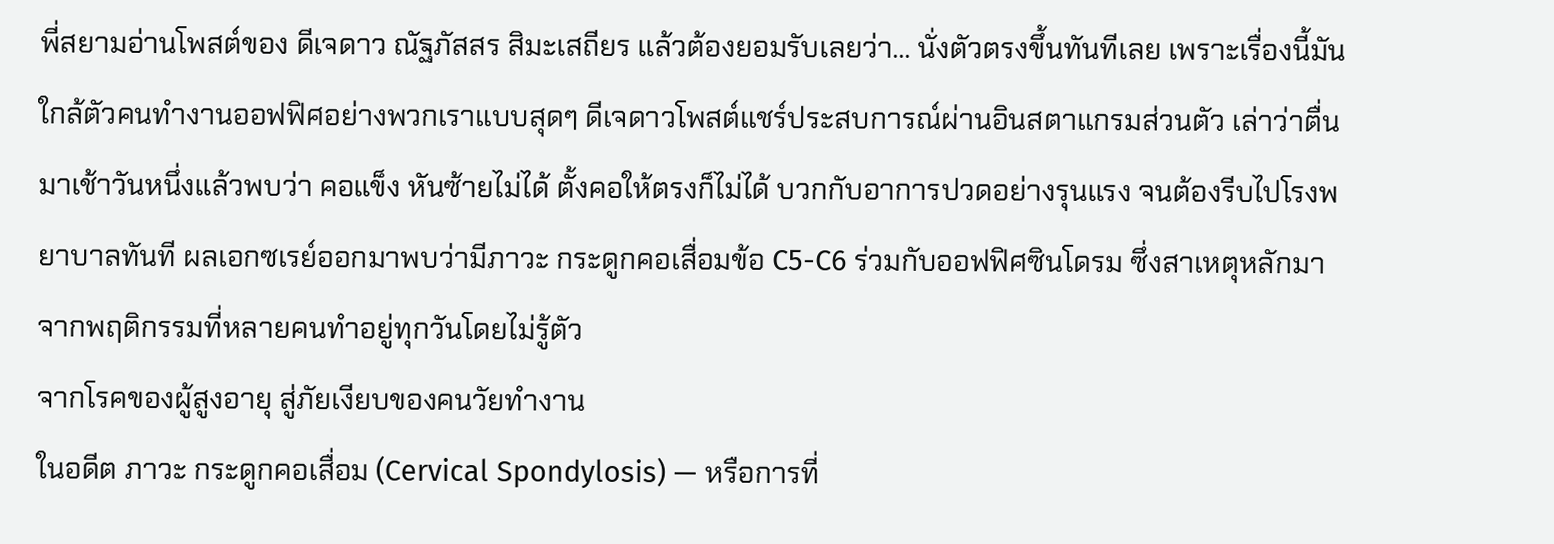พี่สยามอ่านโพสต์ของ ดีเจดาว ณัฐภัสสร สิมะเสถียร แล้วต้องยอมรับเลยว่า... นั่งตัวตรงขึ้นทันทีเลย เพราะเรื่องนี้มันใกล้ตัวคนทำงานออฟฟิศอย่างพวกเราแบบสุดๆ ดีเจดาวโพสต์แชร์ประสบการณ์ผ่านอินสตาแกรมส่วนตัว เล่าว่าตื่นมาเช้าวันหนึ่งแล้วพบว่า คอแข็ง หันซ้ายไม่ได้ ตั้งคอให้ตรงก็ไม่ได้ บวกกับอาการปวดอย่างรุนแรง จนต้องรีบไปโรงพยาบาลทันที ผลเอกซเรย์ออกมาพบว่ามีภาวะ กระดูกคอเสื่อมข้อ C5-C6 ร่วมกับออฟฟิศซินโดรม ซึ่งสาเหตุหลักมาจากพฤติกรรมที่หลายคนทำอยู่ทุกวันโดยไม่รู้ตัว
จากโรคของผู้สูงอายุ สู่ภัยเงียบของคนวัยทำงาน
ในอดีต ภาวะ กระดูกคอเสื่อม (Cervical Spondylosis) — หรือการที่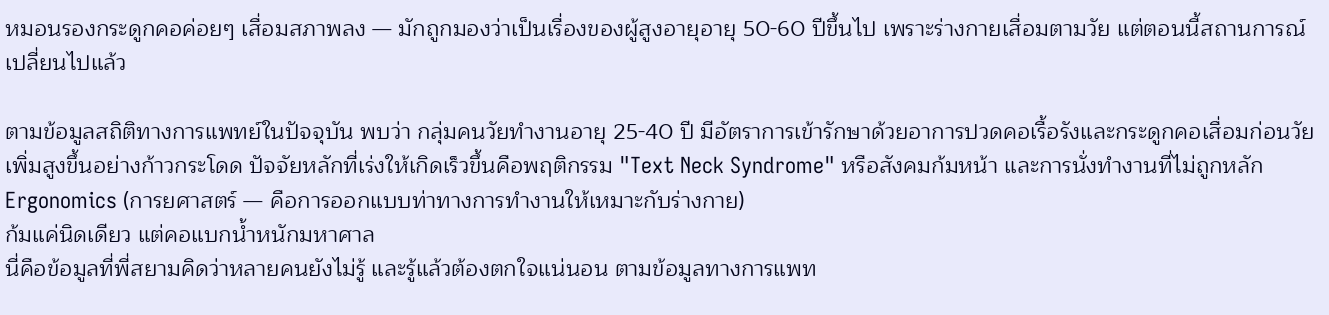หมอนรองกระดูกคอค่อยๆ เสื่อมสภาพลง — มักถูกมองว่าเป็นเรื่องของผู้สูงอายุอายุ 50-60 ปีขึ้นไป เพราะร่างกายเสื่อมตามวัย แต่ตอนนี้สถานการณ์เปลี่ยนไปแล้ว

ตามข้อมูลสถิติทางการแพทย์ในปัจจุบัน พบว่า กลุ่มคนวัยทำงานอายุ 25-40 ปี มีอัตราการเข้ารักษาด้วยอาการปวดคอเรื้อรังและกระดูกคอเสื่อมก่อนวัยเพิ่มสูงขึ้นอย่างก้าวกระโดด ปัจจัยหลักที่เร่งให้เกิดเร็วขึ้นคือพฤติกรรม "Text Neck Syndrome" หรือสังคมก้มหน้า และการนั่งทำงานที่ไม่ถูกหลัก Ergonomics (การยศาสตร์ — คือการออกแบบท่าทางการทำงานให้เหมาะกับร่างกาย)
ก้มแค่นิดเดียว แต่คอแบกน้ำหนักมหาศาล
นี่คือข้อมูลที่พี่สยามคิดว่าหลายคนยังไม่รู้ และรู้แล้วต้องตกใจแน่นอน ตามข้อมูลทางการแพท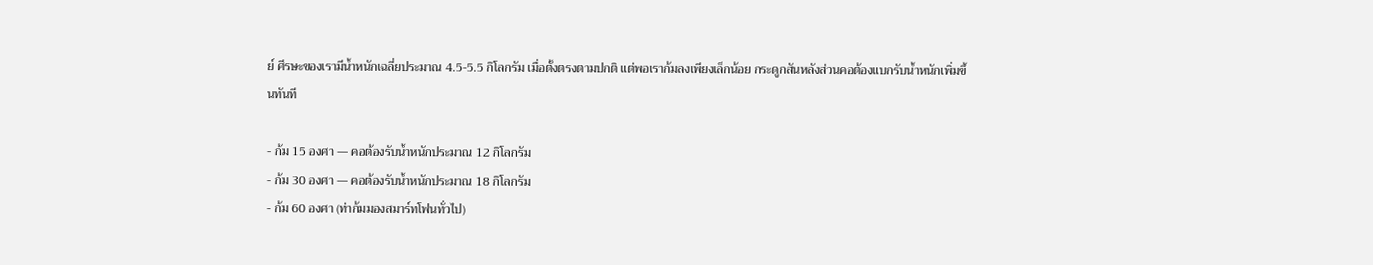ย์ ศีรษะของเรามีน้ำหนักเฉลี่ยประมาณ 4.5-5.5 กิโลกรัม เมื่อตั้งตรงตามปกติ แต่พอเราก้มลงเพียงเล็กน้อย กระดูกสันหลังส่วนคอต้องแบกรับน้ำหนักเพิ่มขึ้นทันที

- ก้ม 15 องศา — คอต้องรับน้ำหนักประมาณ 12 กิโลกรัม
- ก้ม 30 องศา — คอต้องรับน้ำหนักประมาณ 18 กิโลกรัม
- ก้ม 60 องศา (ท่าก้มมองสมาร์ทโฟนทั่วไป)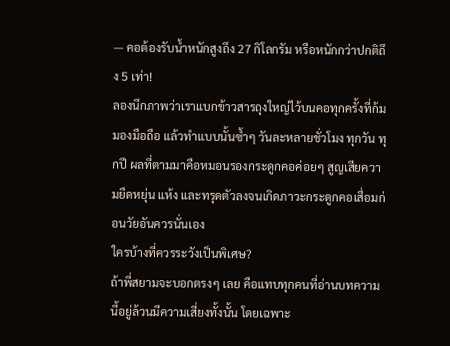— คอต้องรับน้ำหนักสูงถึง 27 กิโลกรัม หรือหนักกว่าปกติถึง 5 เท่า!
ลองนึกภาพว่าเราแบกข้าวสารถุงใหญ่ไว้บนคอทุกครั้งที่ก้มมองมือถือ แล้วทำแบบนั้นซ้ำๆ วันละหลายชั่วโมง ทุกวัน ทุกปี ผลที่ตามมาคือหมอนรองกระดูกคอค่อยๆ สูญเสียความยืดหยุ่น แห้ง และทรุดตัวลงจนเกิดภาวะกระดูกคอเสื่อมก่อนวัยอันควรนั่นเอง
ใครบ้างที่ควรระวังเป็นพิเศษ?
ถ้าพี่สยามจะบอกตรงๆ เลย คือแทบทุกคนที่อ่านบทความนี้อยู่ล้วนมีความเสี่ยงทั้งนั้น โดยเฉพาะ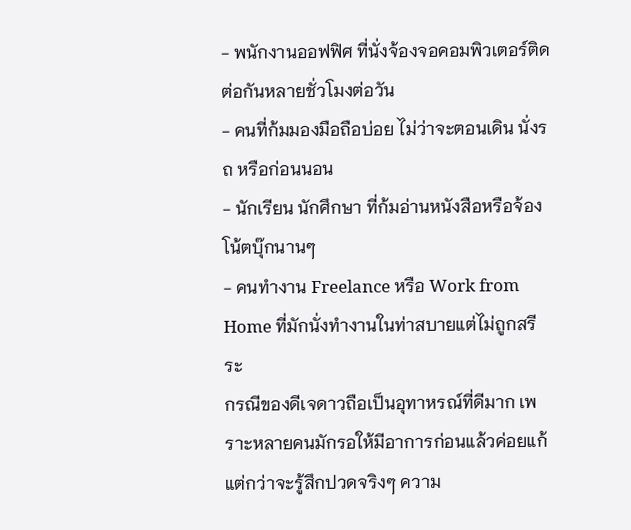- พนักงานออฟฟิศ ที่นั่งจ้องจอคอมพิวเตอร์ติดต่อกันหลายชั่วโมงต่อวัน
- คนที่ก้มมองมือถือบ่อย ไม่ว่าจะตอนเดิน นั่งรถ หรือก่อนนอน
- นักเรียน นักศึกษา ที่ก้มอ่านหนังสือหรือจ้องโน้ตบุ๊กนานๆ
- คนทำงาน Freelance หรือ Work from Home ที่มักนั่งทำงานในท่าสบายแต่ไม่ถูกสรีระ
กรณีของดีเจดาวถือเป็นอุทาหรณ์ที่ดีมาก เพราะหลายคนมักรอให้มีอาการก่อนแล้วค่อยแก้ แต่กว่าจะรู้สึกปวดจริงๆ ความ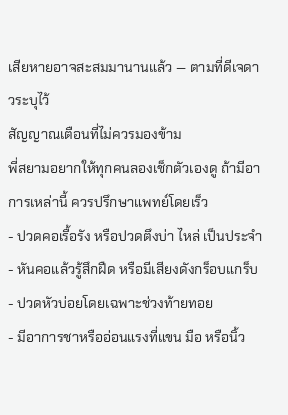เสียหายอาจสะสมมานานแล้ว — ตามที่ดีเจดาวระบุไว้
สัญญาณเตือนที่ไม่ควรมองข้าม
พี่สยามอยากให้ทุกคนลองเช็กตัวเองดู ถ้ามีอาการเหล่านี้ ควรปรึกษาแพทย์โดยเร็ว
- ปวดคอเรื้อรัง หรือปวดตึงบ่า ไหล่ เป็นประจำ
- หันคอแล้วรู้สึกฝืด หรือมีเสียงดังกร็อบแกร็บ
- ปวดหัวบ่อยโดยเฉพาะช่วงท้ายทอย
- มีอาการชาหรืออ่อนแรงที่แขน มือ หรือนิ้ว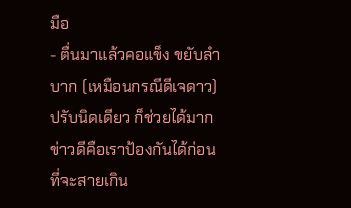มือ
- ตื่นมาแล้วคอแข็ง ขยับลำบาก (เหมือนกรณีดีเจดาว)
ปรับนิดเดียว ก็ช่วยได้มาก
ข่าวดีคือเราป้องกันได้ก่อนที่จะสายเกิน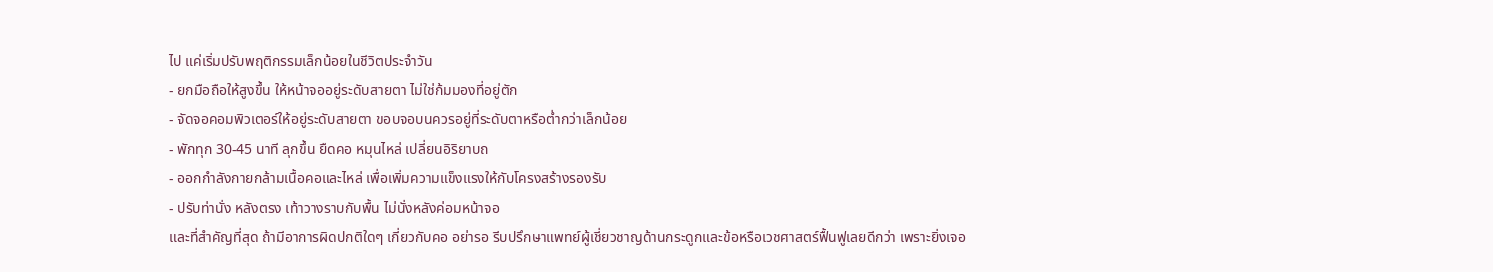ไป แค่เริ่มปรับพฤติกรรมเล็กน้อยในชีวิตประจำวัน
- ยกมือถือให้สูงขึ้น ให้หน้าจออยู่ระดับสายตา ไม่ใช่ก้มมองที่อยู่ตัก
- จัดจอคอมพิวเตอร์ให้อยู่ระดับสายตา ขอบจอบนควรอยู่ที่ระดับตาหรือต่ำกว่าเล็กน้อย
- พักทุก 30-45 นาที ลุกขึ้น ยืดคอ หมุนไหล่ เปลี่ยนอิริยาบถ
- ออกกำลังกายกล้ามเนื้อคอและไหล่ เพื่อเพิ่มความแข็งแรงให้กับโครงสร้างรองรับ
- ปรับท่านั่ง หลังตรง เท้าวางราบกับพื้น ไม่นั่งหลังค่อมหน้าจอ
และที่สำคัญที่สุด ถ้ามีอาการผิดปกติใดๆ เกี่ยวกับคอ อย่ารอ รีบปรึกษาแพทย์ผู้เชี่ยวชาญด้านกระดูกและข้อหรือเวชศาสตร์ฟื้นฟูเลยดีกว่า เพราะยิ่งเจอ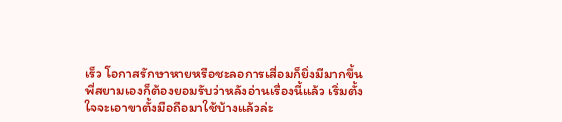เร็ว โอกาสรักษาหายหรือชะลอการเสื่อมก็ยิ่งมีมากขึ้น
พี่สยามเองก็ต้องยอมรับว่าหลังอ่านเรื่องนี้แล้ว เริ่มตั้งใจจะเอาขาตั้งมือถือมาใช้บ้างแล้วล่ะ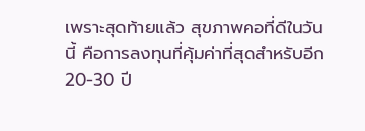เพราะสุดท้ายแล้ว สุขภาพคอที่ดีในวันนี้ คือการลงทุนที่คุ้มค่าที่สุดสำหรับอีก 20-30 ปี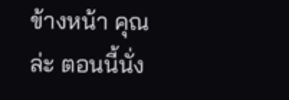ข้างหน้า คุณล่ะ ตอนนี้นั่ง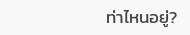ท่าไหนอยู่?